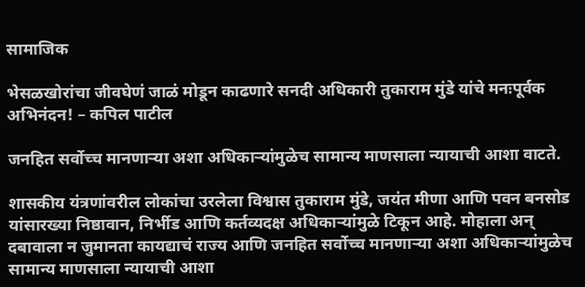सामाजिक

भेसळखोरांचा जीवघेणं जाळं मोडून काढणारे सनदी अधिकारी तुकाराम मुंडे यांचे मनःपूर्वक अभिनंदन! – कपिल पाटील

जनहित सर्वोच्च मानणाऱ्या अशा अधिकाऱ्यांमुळेच सामान्य माणसाला न्यायाची आशा वाटते.

शासकीय यंत्रणांवरील लोकांचा उरलेला विश्वास तुकाराम मुंडे, जयंत मीणा आणि पवन बनसोड यांसारख्या निष्ठावान, निर्भीड आणि कर्तव्यदक्ष अधिकाऱ्यांमुळे टिकून आहे. मोहाला अन् दबावाला न जुमानता कायद्याचं राज्य आणि जनहित सर्वोच्च मानणाऱ्या अशा अधिकाऱ्यांमुळेच सामान्य माणसाला न्यायाची आशा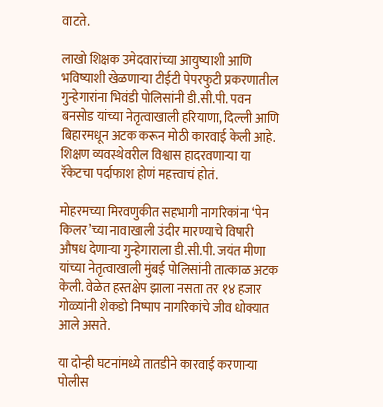वाटते.

लाखो शिक्षक उमेदवारांच्या आयुष्याशी आणि भविष्याशी खेळणाऱ्या टीईटी पेपरफुटी प्रकरणातील गुन्हेगारांना भिवंडी पोलिसांनी डी.सी.पी. पवन बनसोड यांच्या नेतृत्वाखाली हरियाणा, दिल्ली आणि बिहारमधून अटक करून मोठी कारवाई केली आहे. शिक्षण व्यवस्थेवरील विश्वास हादरवणाऱ्या या रॅकेटचा पर्दाफाश होणं महत्त्वाचं होतं.

मोहरमच्या मिरवणुकीत सहभागी नागरिकांना ‘पेन किलर’च्या नावाखाली उंदीर मारण्याचे विषारी औषध देणाऱ्या गुन्हेगाराला डी.सी.पी. जयंत मीणा यांच्या नेतृत्वाखाली मुंबई पोलिसांनी तात्काळ अटक केली. वेळेत हस्तक्षेप झाला नसता तर १४ हजार गोळ्यांनी शेकडो निष्पाप नागरिकांचे जीव धोक्यात आले असते.

या दोन्ही घटनांमध्ये तातडीने कारवाई करणाऱ्या पोलीस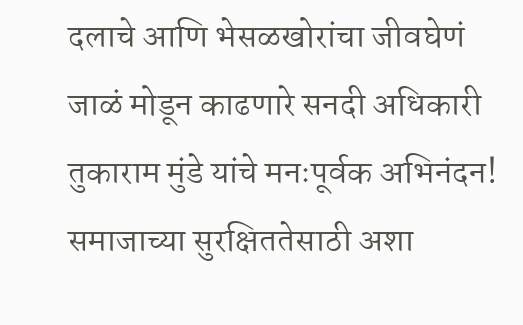दलाचे आणि भेसळखोरांचा जीवघेणं जाळं मोडून काढणारे सनदी अधिकारी तुकाराम मुंडे यांचे मनःपूर्वक अभिनंदन!
समाजाच्या सुरक्षिततेसाठी अशा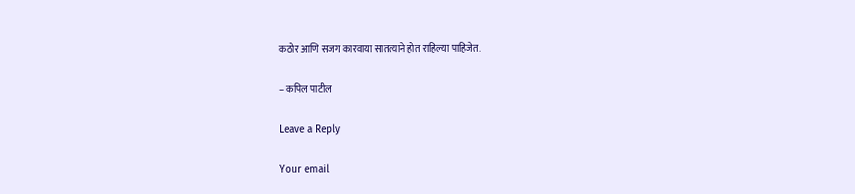कठोर आणि सजग कारवाया सातत्याने होत राहिल्या पाहिजेत.

– कपिल पाटील

Leave a Reply

Your email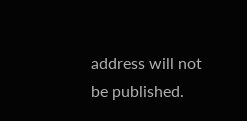address will not be published.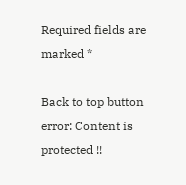Required fields are marked *

Back to top button
error: Content is protected !!